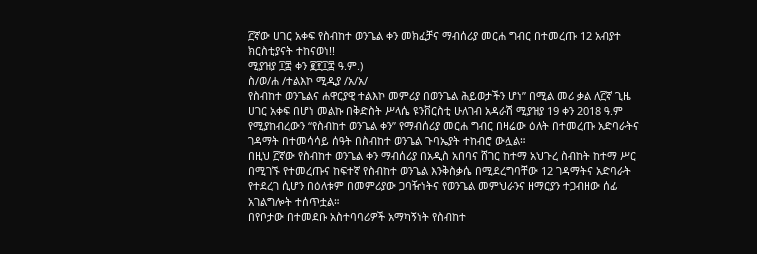፫ኛው ሀገር አቀፍ የስብከተ ወንጌል ቀን መክፈቻና ማብሰሪያ መርሐ ግብር በተመረጡ 12 አብያተ ክርስቲያናት ተከናወነ!!
ሚያዝያ ፲፰ ቀን ፪፻፲፰ ዓ.ም.)
ስ/ወ/ሐ /ተልእኮ ሚዲያ /አ/አ/
የስብከተ ወንጌልና ሐዋርያዊ ተልእኮ መምሪያ በወንጌል ሕይወታችን ሆነ” በሚል መሪ ቃል ለ፫ኛ ጊዜ ሀገር አቀፍ በሆነ መልኩ በቅድስት ሥላሴ ዩንቨርስቲ ሁለገብ አዳራሽ ሚያዝያ 19 ቀን 2018 ዓ.ም የሚያከብረውን “የስብከተ ወንጌል ቀን” የማብሰሪያ መርሐ ግብር በዛሬው ዕለት በተመረጡ አድባራትና ገዳማት በተመሳሳይ ሰዓት በስብከተ ወንጌል ጉባኤያት ተከብሮ ውሏል።
በዚህ ፫ኛው የስብከተ ወንጌል ቀን ማብሰሪያ በአዲስ አበባና ሸገር ከተማ አህጉረ ስብከት ከተማ ሥር በሚገኙ የተመረጡና ከፍተኛ የስብከተ ወንጌል እንቅስቃሴ በሚደረግባቸው 12 ገዳማትና አድባራት የተደረገ ሲሆን በዕለቱም በመምሪያው ጋባዥነትና የወንጌል መምህራንና ዘማርያን ተጋብዘው ሰፊ አገልግሎት ተሰጥቷል።
በየቦታው በተመደቡ አስተባባሪዎች አማካኝነት የስብከተ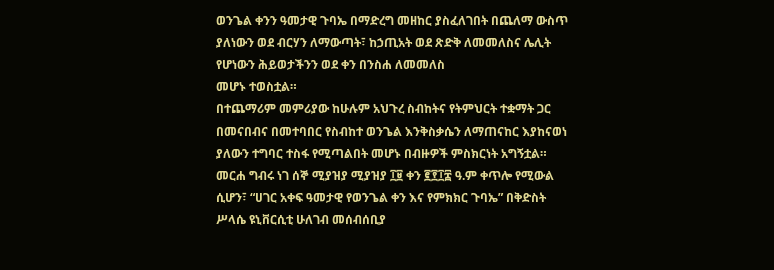ወንጌል ቀንን ዓመታዊ ጉባኤ በማድረግ መዘከር ያስፈለገበት በጨለማ ውስጥ ያለነውን ወደ ብርሃን ለማውጣት፣ ከኃጢአት ወደ ጽድቅ ለመመለስና ሌሊት የሆነውን ሕይወታችንን ወደ ቀን በንስሐ ለመመለስ
መሆኑ ተወስቷል።
በተጨማሪም መምሪያው ከሁሉም አህጉረ ስብከትና የትምህርት ተቋማት ጋር በመናበብና በመተባበር የስብከተ ወንጌል እንቅስቃሴን ለማጠናከር እያከናወነ ያለውን ተግባር ተስፋ የሚጣልበት መሆኑ በብዙዎች ምስክርነት አግኝቷል።
መርሐ ግብሩ ነገ ሰኞ ሚያዝያ ሚያዝያ ፲፱ ቀን ፪፻፲፰ ዓ.ም ቀጥሎ የሚውል ሲሆን፣ “ሀገር አቀፍ ዓመታዊ የወንጌል ቀን እና የምክክር ጉባኤ” በቅድስት ሥላሴ ዩኒቨርሲቲ ሁለገብ መሰብሰቢያ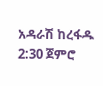አዳራሽ ከረፋዱ 2:30 ጀምሮ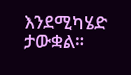እንደሚካሄድ ታውቋል።